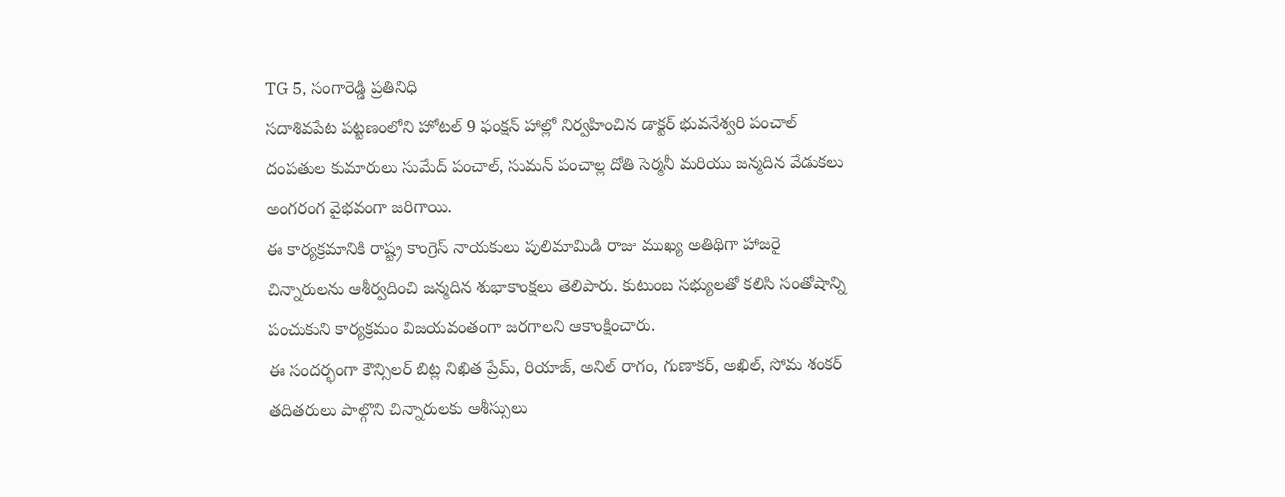TG 5, సంగారెడ్డి ప్రతినిధి
సదాశివపేట పట్టణంలోని హోటల్ 9 ఫంక్షన్ హాల్లో నిర్వహించిన డాక్టర్ భువనేశ్వరి పంచాల్ దంపతుల కుమారులు సుమేద్ పంచాల్, సుమన్ పంచాల్ల దోతి సెర్మనీ మరియు జన్మదిన వేడుకలు అంగరంగ వైభవంగా జరిగాయి.
ఈ కార్యక్రమానికి రాష్ట్ర కాంగ్రెస్ నాయకులు పులిమామిడి రాజు ముఖ్య అతిథిగా హాజరై చిన్నారులను ఆశీర్వదించి జన్మదిన శుభాకాంక్షలు తెలిపారు. కుటుంబ సభ్యులతో కలిసి సంతోషాన్ని పంచుకుని కార్యక్రమం విజయవంతంగా జరగాలని ఆకాంక్షించారు.
ఈ సందర్భంగా కౌన్సిలర్ బిట్ల నిఖిత ప్రేమ్, రియాజ్, అనిల్ రాగం, గుణాకర్, అఖిల్, సోమ శంకర్ తదితరులు పాల్గొని చిన్నారులకు ఆశీస్సులు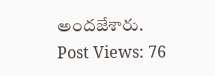అందజేశారు.
Post Views: 76